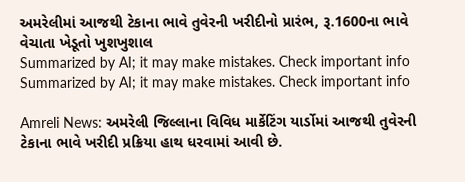અમરેલીમાં આજથી ટેકાના ભાવે તુવેરની ખરીદીનો પ્રારંભ, રૂ.1600ના ભાવે વેચાતા ખેડૂતો ખુશખુશાલ
Summarized by AI; it may make mistakes. Check important info
Summarized by AI; it may make mistakes. Check important info

Amreli News: અમરેલી જિલ્લાના વિવિધ માર્કેટિંગ યાર્ડોમાં આજથી તુવેરની ટેકાના ભાવે ખરીદી પ્રક્રિયા હાથ ધરવામાં આવી છે.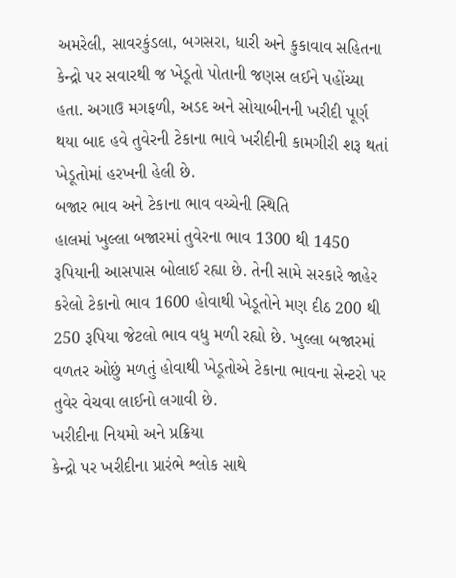અમરેલી, સાવરકુંડલા, બગસરા, ધારી અને કુકાવાવ સહિતના કેન્દ્રો પર સવારથી જ ખેડૂતો પોતાની જણસ લઈને પહોંચ્યા હતા. અગાઉ મગફળી, અડદ અને સોયાબીનની ખરીદી પૂર્ણ થયા બાદ હવે તુવેરની ટેકાના ભાવે ખરીદીની કામગીરી શરૂ થતાં ખેડૂતોમાં હરખની હેલી છે.
બજાર ભાવ અને ટેકાના ભાવ વચ્ચેની સ્થિતિ
હાલમાં ખુલ્લા બજારમાં તુવેરના ભાવ 1300 થી 1450 રૂપિયાની આસપાસ બોલાઈ રહ્યા છે. તેની સામે સરકારે જાહેર કરેલો ટેકાનો ભાવ 1600 હોવાથી ખેડૂતોને મણ દીઠ 200 થી 250 રૂપિયા જેટલો ભાવ વધુ મળી રહ્યો છે. ખુલ્લા બજારમાં વળતર ઓછું મળતું હોવાથી ખેડૂતોએ ટેકાના ભાવના સેન્ટરો પર તુવેર વેચવા લાઈનો લગાવી છે.
ખરીદીના નિયમો અને પ્રક્રિયા
કેન્દ્રો પર ખરીદીના પ્રારંભે શ્લોક સાથે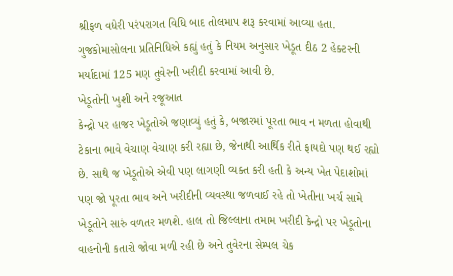શ્રીફળ વધેરી પરંપરાગત વિધિ બાદ તોલમાપ શરૂ કરવામાં આવ્યા હતા. ગુજકોમાસોલના પ્રતિનિધિએ કહ્યું હતું કે નિયમ અનુસાર ખેડૂત દીઠ 2 હેક્ટરની મર્યાદામાં 125 મણ તુવેરની ખરીદી કરવામાં આવી છે.
ખેડૂતોની ખુશી અને રજૂઆત
કેન્દ્રો પર હાજર ખેડૂતોએ જણાવ્યું હતું કે, બજારમાં પૂરતા ભાવ ન મળતા હોવાથી ટેકાના ભાવે વેચાણ વેચાણ કરી રહ્યા છે, જેનાથી આર્થિક રીતે ફાયદો પણ થઈ રહ્યો છે. સાથે જ ખેડૂતોએ એવી પણ લાગણી વ્યક્ત કરી હતી કે અન્ય ખેત પેદાશોમાં પણ જો પૂરતા ભાવ અને ખરીદીની વ્યવસ્થા જળવાઈ રહે તો ખેતીના ખર્ચ સામે ખેડૂતોને સારું વળતર મળશે. હાલ તો જિલ્લાના તમામ ખરીદી કેન્દ્રો પર ખેડૂતોના વાહનોની કતારો જોવા મળી રહી છે અને તુવેરના સેમ્પલ ચેક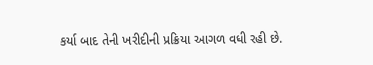કર્યા બાદ તેની ખરીદીની પ્રક્રિયા આગળ વધી રહી છે.